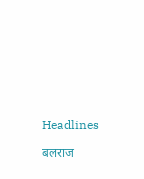Headlines

बलराज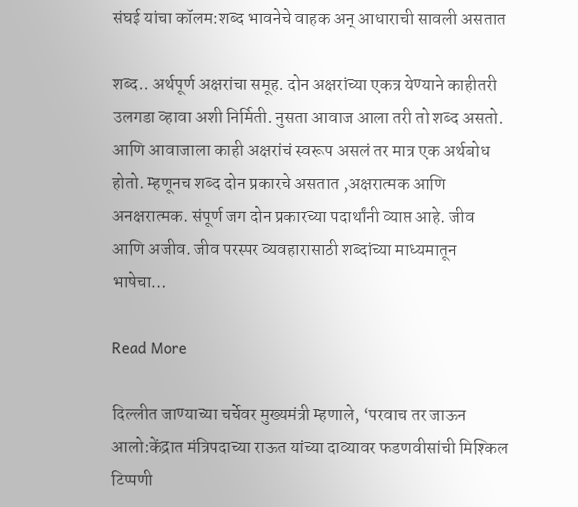संघई यांचा कॉलम:शब्द भावनेचे वाहक अन् आधाराची सावली असतात

शब्द.. अर्थपूर्ण अक्षरांचा समूह. दोन अक्षरांच्या एकत्र येण्याने काहीतरी उलगडा व्हावा अशी निर्मिती. नुसता आवाज आला तरी तो शब्द असतो. आणि आवाजाला काही अक्षरांचं स्वरूप असलं तर मात्र एक अर्थबोध होतो. म्हणूनच शब्द दोन प्रकारचे असतात ,अक्षरात्मक आणि अनक्षरात्मक. संपूर्ण जग दोन प्रकारच्या पदार्थांनी व्याप्त आहे. जीव आणि अजीव. जीव परस्पर व्यवहारासाठी शब्दांच्या माध्यमातून भाषेचा…

Read More

दिल्लीत जाण्याच्या चर्चेवर मुख्यमंत्री म्हणाले, ‘परवाच तर जाऊन आलो:केंद्रात मंत्रिपदाच्या राऊत यांच्या दाव्यावर फडणवीसांची मिश्किल टिप्पणी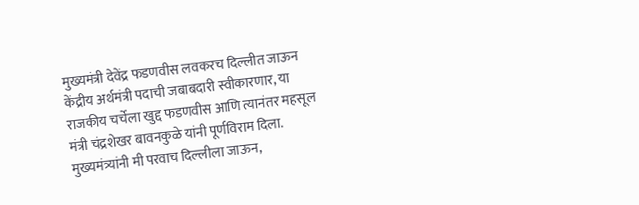मुख्यमंत्री देवेंद्र फडणवीस लवकरच दिल्लीत जाऊन केंद्रीय अर्थमंत्री पदाची जबाबदारी स्वीकारणार, या राजकीय चर्चेला खुद्द फडणवीस आणि त्यानंतर महसूल मंत्री चंद्रशेखर बावनकुळे यांनी पूर्णविराम दिला. मुख्यमंत्र्यांनी मी परवाच दिल्लीला जाऊन,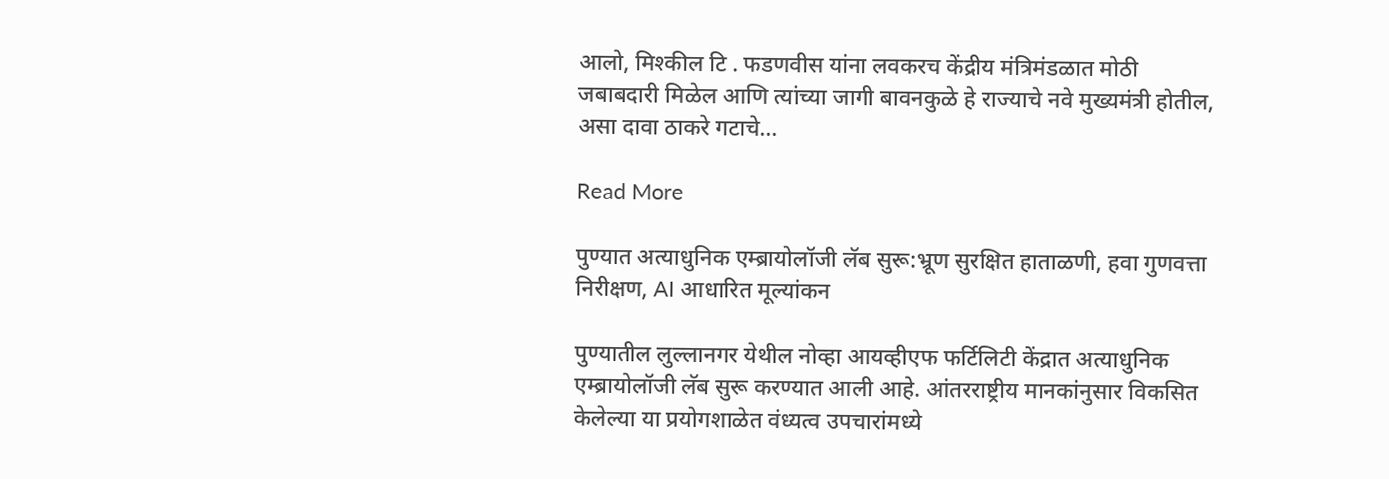आलो, मिश्कील टि . फडणवीस यांना लवकरच केंद्रीय मंत्रिमंडळात मोठी जबाबदारी मिळेल आणि त्यांच्या जागी बावनकुळे हे राज्याचे नवे मुख्यमंत्री होतील, असा दावा ठाकरे गटाचे…

Read More

पुण्यात अत्याधुनिक एम्ब्रायोलॉजी लॅब सुरू:भ्रूण सुरक्षित हाताळणी, हवा गुणवत्ता निरीक्षण, AI आधारित मूल्यांकन

पुण्यातील लुल्लानगर येथील नोव्हा आयव्हीएफ फर्टिलिटी केंद्रात अत्याधुनिक एम्ब्रायोलॉजी लॅब सुरू करण्यात आली आहे. आंतरराष्ट्रीय मानकांनुसार विकसित केलेल्या या प्रयोगशाळेत वंध्यत्व उपचारांमध्ये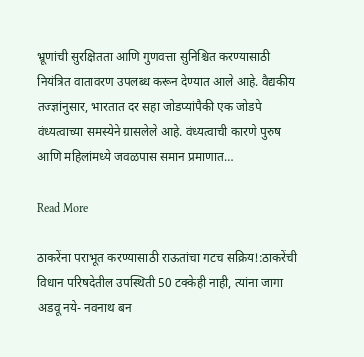भ्रूणांची सुरक्षितता आणि गुणवत्ता सुनिश्चित करण्यासाठी नियंत्रित वातावरण उपलब्ध करून देण्यात आले आहे. वैद्यकीय तज्ज्ञांनुसार, भारतात दर सहा जोडप्यांपैकी एक जोडपे वंध्यत्वाच्या समस्येने ग्रासलेले आहे. वंध्यत्वाची कारणे पुरुष आणि महिलांमध्ये जवळपास समान प्रमाणात…

Read More

ठाकरेंना पराभूत करण्यासाठी राऊतांचा गटच सक्रिय!:ठाकरेंची विधान परिषदेतील उपस्थिती 50 टक्केही नाही, त्यांना जागा अडवू नये- नवनाथ बन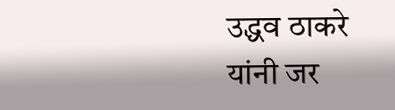उद्धव ठाकरे यांनी जर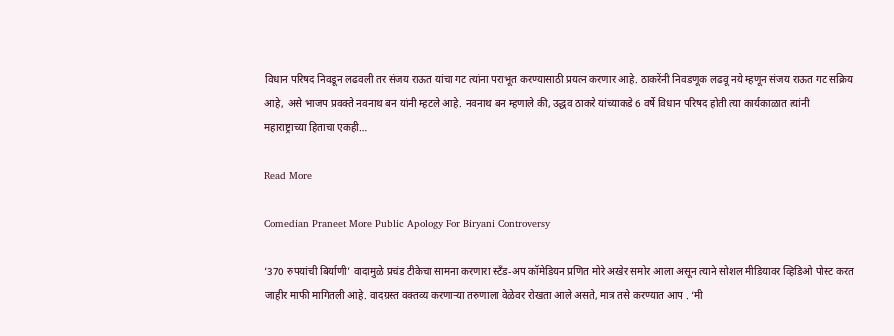विधान परिषद निवडून लढवली तर संजय राऊत यांचा गट त्यांना पराभूत करण्यासाठी प्रयत्न करणार आहे. ठाकरेंनी निवडणूक लढवू नये म्हणून संजय राऊत गट सक्रिय आहे, असे भाजप प्रवक्ते नवनाथ बन यांनी म्हटले आहे. नवनाथ बन म्हणाले की, उद्धव ठाकरे यांच्याकडे 6 वर्षे विधान परिषद होती त्या कार्यकाळात त्यांनी महाराष्ट्राच्या हिताचा एकही…

Read More

Comedian Praneet More Public Apology For Biryani Controversy

‘370 रुपयांची बिर्याणी’ वादामुळे प्रचंड टीकेचा सामना करणारा स्टँड-अप कॉमेडियन प्रणित मोरे अखेर समोर आला असून त्याने सोशल मीडियावर व्हिडिओ पोस्ट करत जाहीर माफी मागितली आहे. वादग्रस्त वक्तव्य करणाऱ्या तरुणाला वेळेवर रोखता आले असते, मात्र तसे करण्यात आप . ‘मी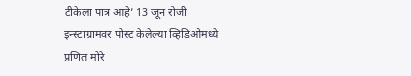टीकेला पात्र आहे’ 13 जून रोजी इन्स्टाग्रामवर पोस्ट केलेल्या व्हिडिओमध्ये प्रणित मोरे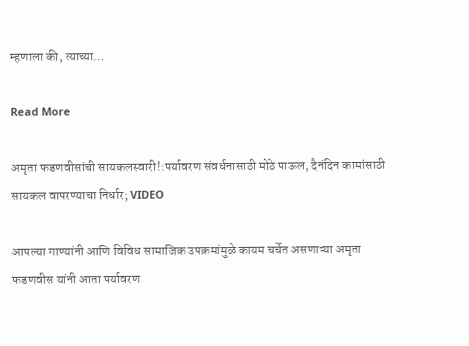म्हणाला की, त्याच्या…

Read More

अमृता फडणवीसांची सायकलस्वारी!:पर्यावरण संवर्धनासाठी मोठे पाऊल, दैनंदिन कामांसाठी सायकल वापरण्याचा निर्धार; VIDEO

आपल्या गाण्यांनी आणि विविध सामाजिक उपक्रमांमुळे कायम चर्चेत असणाऱ्या अमृता फडणवीस यांनी आता पर्यावरण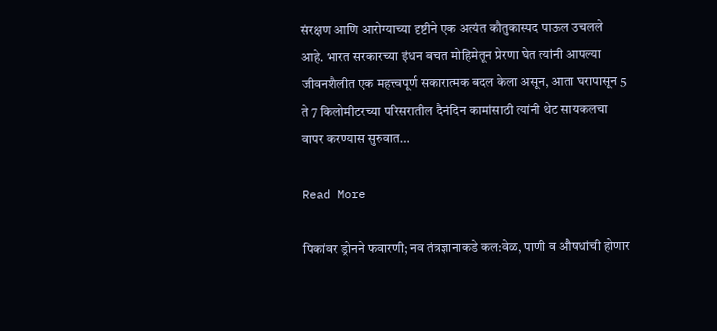संरक्षण आणि आरोग्याच्या दृष्टीने एक अत्यंत कौतुकास्पद पाऊल उचलले आहे. भारत सरकारच्या इंधन बचत मोहिमेतून प्रेरणा घेत त्यांनी आपल्या जीवनशैलीत एक महत्त्वपूर्ण सकारात्मक बदल केला असून, आता घरापासून 5 ते 7 किलोमीटरच्या परिसरातील दैनंदिन कामांसाठी त्यांनी थेट सायकलचा वापर करण्यास सुरुवात…

Read More

पिकांवर ड्रोनने फवारणी; नव तंत्रज्ञानाकडे कल:वेळ, पाणी व औषधांची होणार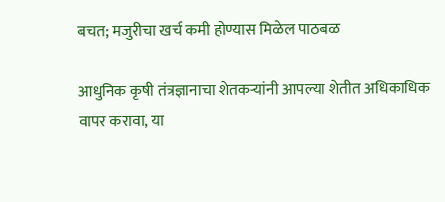बचत; मजुरीचा खर्च कमी होण्यास मिळेल पाठबळ

आधुनिक कृषी तंत्रज्ञानाचा शेतकऱ्यांनी आपल्या शेतीत अधिकाधिक वापर करावा, या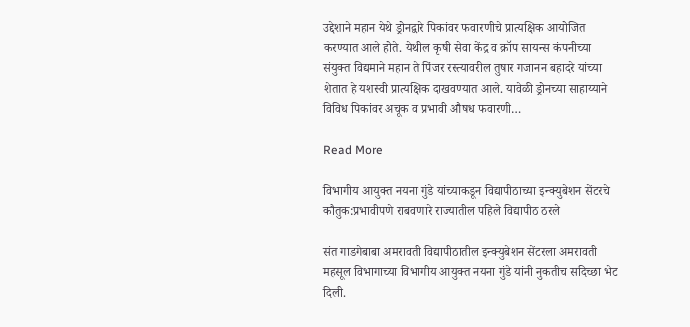उद्देशाने महान येथे ड्रोनद्वारे पिकांवर फवारणीचे प्रात्यक्षिक आयोजित करण्यात आले होते. येथील कृषी सेवा केंद्र व क्रॉप सायन्स कंपनीच्या संयुक्त विद्यमाने महान ते पिंजर रस्त्यावरील तुषार गजानन बहादरे यांच्या शेतात हे यशस्वी प्रात्यक्षिक दाखवण्यात आले. यावेळी ड्रोनच्या साहाय्याने विविध पिकांवर अचूक व प्रभावी औषध फवारणी…

Read More

विभागीय आयुक्त नयना गुंडे यांच्याकडून विद्यापीठाच्या इन्क्युबेशन सेंटरचे कौतुक:प्रभावीपणे राबवणारे राज्यातील पहिले विद्यापीठ ठरले

संत गाडगेबाबा अमरावती विद्यापीठातील इन्क्युबेशन सेंटरला अमरावती महसूल विभागाच्या विभागीय आयुक्त नयना गुंडे यांनी नुकतीच सदिच्छा भेट दिली.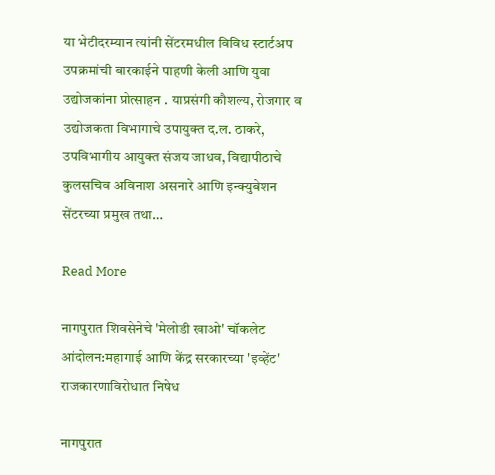या भेटीदरम्यान त्यांनी सेंटरमधील विविध स्टार्टअप उपक्रमांची बारकाईने पाहणी केली आणि युवा उद्योजकांना प्रोत्साहन . याप्रसंगी कौशल्य, रोजगार व उद्योजकता विभागाचे उपायुक्त द.ल. ठाकरे, उपविभागीय आयुक्त संजय जाधव, विद्यापीठाचे कुलसचिव अविनाश असनारे आणि इन्क्युबेशन सेंटरच्या प्रमुख तथा…

Read More

नागपुरात शिवसेनेचे 'मेलोडी खाओ' चॉकलेट आंदोलन:महागाई आणि केंद्र सरकारच्या 'इव्हेंट' राजकारणाविरोधात निषेध

नागपुरात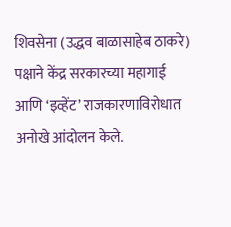शिवसेना (उद्धव बाळासाहेब ठाकरे) पक्षाने केंद्र सरकारच्या महागाई आणि ‘इव्हेंट’ राजकारणाविरोधात अनोखे आंदोलन केले.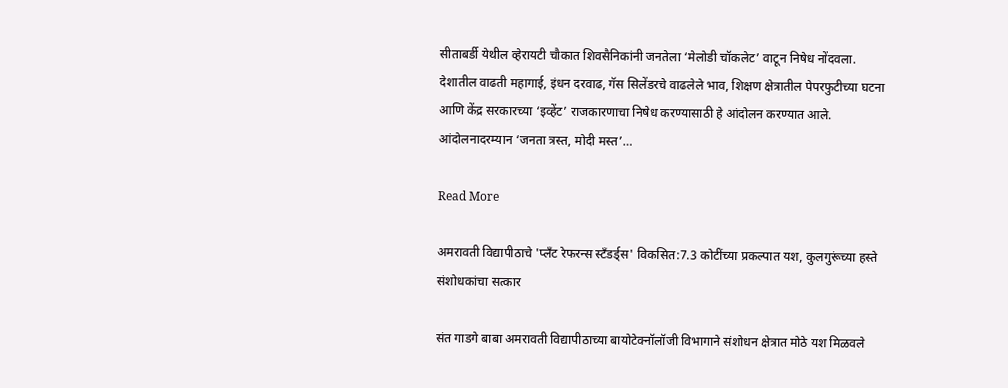सीताबर्डी येथील व्हेरायटी चौकात शिवसैनिकांनी जनतेला ‘मेलोडी चॉकलेट’ वाटून निषेध नोंदवला. देशातील वाढती महागाई, इंधन दरवाढ, गॅस सिलेंडरचे वाढलेले भाव, शिक्षण क्षेत्रातील पेपरफुटीच्या घटना आणि केंद्र सरकारच्या ‘इव्हेंट’ राजकारणाचा निषेध करण्यासाठी हे आंदोलन करण्यात आले. आंदोलनादरम्यान ‘जनता त्रस्त, मोदी मस्त’…

Read More

अमरावती विद्यापीठाचे 'प्लँट रेफरन्स स्टँडर्ड्स' विकसित:7.3 कोटींच्या प्रकल्पात यश, कुलगुरूंच्या हस्ते संशोधकांचा सत्कार

संत गाडगे बाबा अमरावती विद्यापीठाच्या बायोटेक्नॉलॉजी विभागाने संशोधन क्षेत्रात मोठे यश मिळवले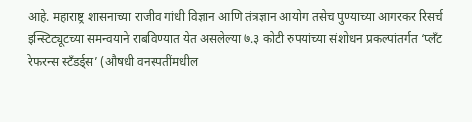आहे. महाराष्ट्र शासनाच्या राजीव गांधी विज्ञान आणि तंत्रज्ञान आयोग तसेच पुण्याच्या आगरकर रिसर्च इन्स्टिट्यूटच्या समन्वयाने राबविण्यात येत असलेल्या ७.३ कोटी रुपयांच्या संशोधन प्रकल्पांतर्गत ‘प्लँट रेफरन्स स्टँडर्ड्स’ (औषधी वनस्पतींमधील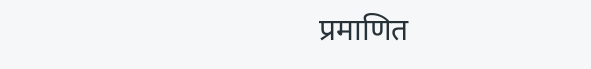प्रमाणित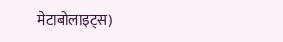मेटाबोलाइट्स)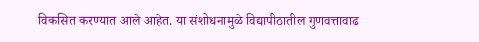विकसित करण्यात आले आहेत. या संशोधनामुळे विद्यापीठातील गुणवत्तावाढ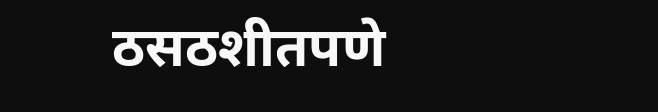ठसठशीतपणे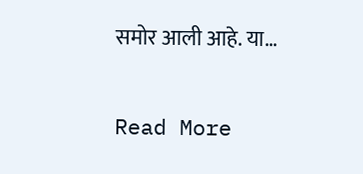समोर आली आहे. या…

Read More